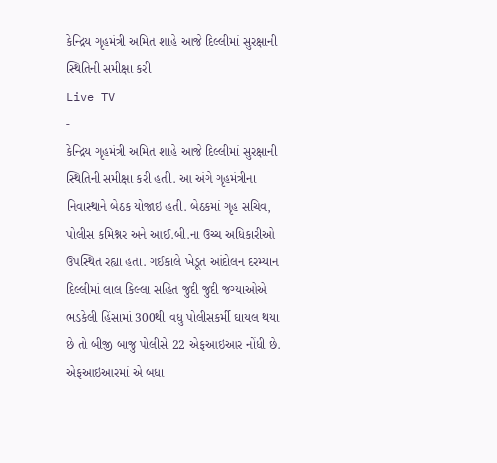કેન્દ્રિય ગૃહમંત્રી અમિત શાહે આજે દિલ્લીમાં સુરક્ષાની સ્થિતિની સમીક્ષા કરી
Live TV
-
કેન્દ્રિય ગૃહમંત્રી અમિત શાહે આજે દિલ્લીમાં સુરક્ષાની સ્થિતિની સમીક્ષા કરી હતી. આ અંગે ગૃહમંત્રીના નિવાસ્થાને બેઠક યોજાઇ હતી. બેઠકમાં ગૃહ સચિવ, પોલીસ કમિશ્નર અને આઈ.બી.ના ઉચ્ચ અધિકારીઓ ઉપસ્થિત રહ્યા હતા. ગઈકાલે ખેડૂત આંદોલન દરમ્યાન દિલ્લીમાં લાલ કિલ્લા સહિત જુદી જુદી જગ્યાઓએ ભડકેલી હિંસામાં 300થી વધુ પોલીસકર્મી ઘાયલ થયા છે તો બીજી બાજુ પોલીસે 22 એફઆઇઆર નોંધી છે. એફઆઇઆરમાં એ બધા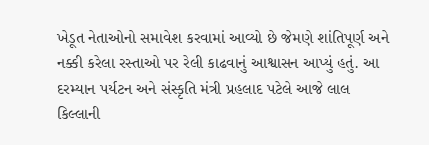ખેડૂત નેતાઓનો સમાવેશ કરવામાં આવ્યો છે જેમણે શાંતિપૂર્ણ અને નક્કી કરેલા રસ્તાઓ પર રેલી કાઢવાનું આશ્વાસન આપ્યું હતું. આ દરમ્યાન પર્યટન અને સંસ્કૃતિ મંત્રી પ્રહલાદ પટેલે આજે લાલ કિલ્લાની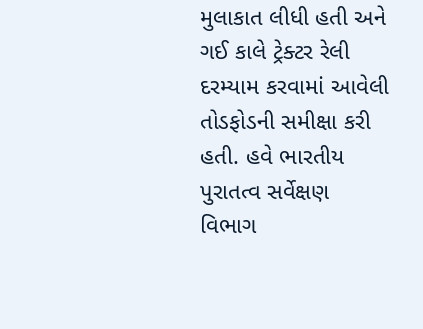મુલાકાત લીધી હતી અને ગઈ કાલે ટ્રેક્ટર રેલી દરમ્યામ કરવામાં આવેલી તોડફોડની સમીક્ષા કરી હતી. હવે ભારતીય પુરાતત્વ સર્વેક્ષણ વિભાગ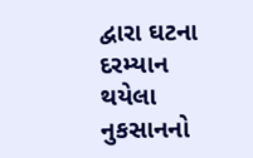દ્વારા ઘટના દરમ્યાન થયેલા નુકસાનનો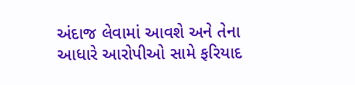અંદાજ લેવામાં આવશે અને તેના આધારે આરોપીઓ સામે ફરિયાદ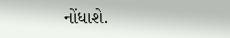નોંધાશે.